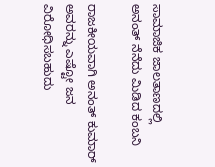ಸಾಮಾಜಿಕ ಜಾಲತಾಣದಲ್ಲಿ ಅನಂತ್ ನೆನೆದು ಮಿಡಿದ ಕಂಬನಿ

ರಾಜಕೀಯವಾಗಿ ಅನಂತ್ ಕುಮಾರ್ ಅವರನ್ನು ಎಷ್ಟೋ ಜನ ವಿರೋಧಿಸಬಹುದು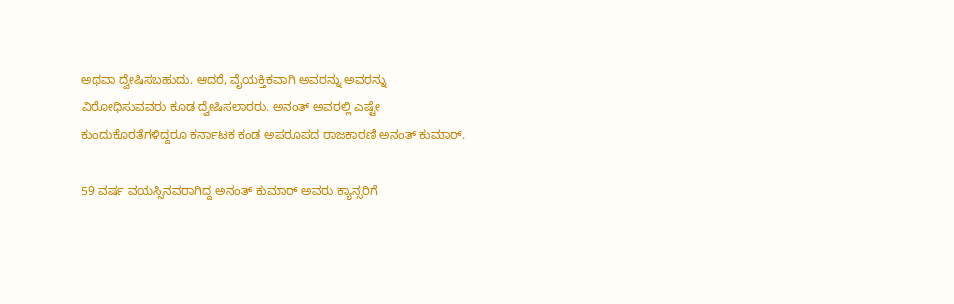ಅಥವಾ ದ್ವೇಷಿಸಬಹುದು. ಆದರೆ, ವೈಯಕ್ತಿಕವಾಗಿ ಅವರನ್ನು ಅವರನ್ನು ವಿರೋಧಿಸುವವರು ಕೂಡ ದ್ವೇಷಿಸಲಾರರು. ಅನಂತ್ ಅವರಲ್ಲಿ ಎಷ್ಟೇ ಕುಂದುಕೊರತೆಗಳಿದ್ದರೂ ಕರ್ನಾಟಕ ಕಂಡ ಅಪರೂಪದ ರಾಜಕಾರಣಿ ಅನಂತ್ ಕುಮಾರ್.

59 ವರ್ಷ ವಯಸ್ಸಿನವರಾಗಿದ್ದ ಅನಂತ್ ಕುಮಾರ್ ಅವರು ಕ್ಯಾನ್ಸರಿಗೆ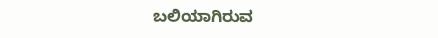ಬಲಿಯಾಗಿರುವ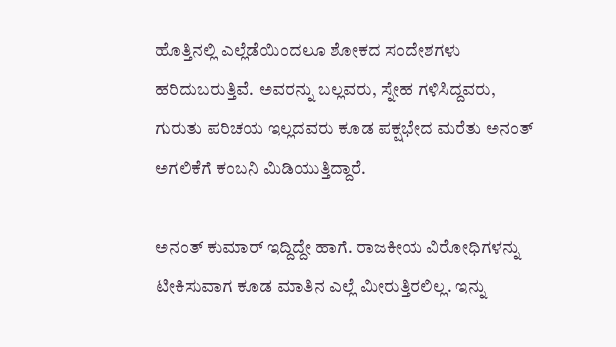ಹೊತ್ತಿನಲ್ಲಿ ಎಲ್ಲೆಡೆಯಿಂದಲೂ ಶೋಕದ ಸಂದೇಶಗಳು ಹರಿದುಬರುತ್ತಿವೆ. ಅವರನ್ನು ಬಲ್ಲವರು, ಸ್ನೇಹ ಗಳಿಸಿದ್ದವರು, ಗುರುತು ಪರಿಚಯ ಇಲ್ಲದವರು ಕೂಡ ಪಕ್ಷಭೇದ ಮರೆತು ಅನಂತ್ ಅಗಲಿಕೆಗೆ ಕಂಬನಿ ಮಿಡಿಯುತ್ತಿದ್ದಾರೆ.

ಅನಂತ್ ಕುಮಾರ್ ಇದ್ದಿದ್ದೇ ಹಾಗೆ. ರಾಜಕೀಯ ವಿರೋಧಿಗಳನ್ನು ಟೀಕಿಸುವಾಗ ಕೂಡ ಮಾತಿನ ಎಲ್ಲೆ ಮೀರುತ್ತಿರಲಿಲ್ಲ. ಇನ್ನು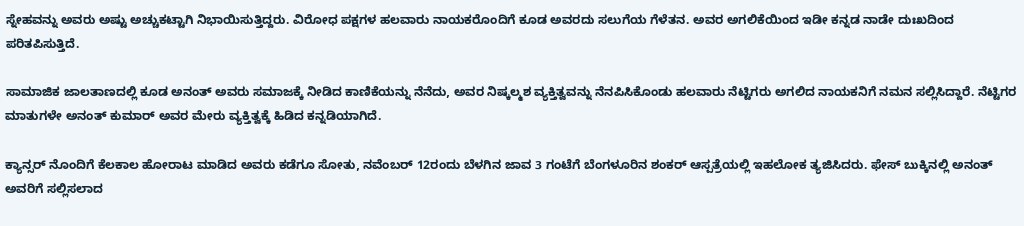ಸ್ನೇಹವನ್ನು ಅವರು ಅಷ್ಟು ಅಚ್ಚುಕಟ್ಟಾಗಿ ನಿಭಾಯಿಸುತ್ತಿದ್ದರು. ವಿರೋಧ ಪಕ್ಷಗಳ ಹಲವಾರು ನಾಯಕರೊಂದಿಗೆ ಕೂಡ ಅವರದು ಸಲುಗೆಯ ಗೆಳೆತನ. ಅವರ ಅಗಲಿಕೆಯಿಂದ ಇಡೀ ಕನ್ನಡ ನಾಡೇ ದುಃಖದಿಂದ ಪರಿತಪಿಸುತ್ತಿದೆ.

ಸಾಮಾಜಿಕ ಜಾಲತಾಣದಲ್ಲಿ ಕೂಡ ಅನಂತ್ ಅವರು ಸಮಾಜಕ್ಕೆ ನೀಡಿದ ಕಾಣಿಕೆಯನ್ನು ನೆನೆದು, ಅವರ ನಿಷ್ಕಲ್ಮಶ ವ್ಯಕ್ತಿತ್ವವನ್ನು ನೆನಪಿಸಿಕೊಂಡು ಹಲವಾರು ನೆಟ್ಟಿಗರು ಅಗಲಿದ ನಾಯಕನಿಗೆ ನಮನ ಸಲ್ಲಿಸಿದ್ದಾರೆ. ನೆಟ್ಟಿಗರ ಮಾತುಗಳೇ ಅನಂತ್ ಕುಮಾರ್ ಅವರ ಮೇರು ವ್ಯಕ್ತಿತ್ವಕ್ಕೆ ಹಿಡಿದ ಕನ್ನಡಿಯಾಗಿದೆ.

ಕ್ಯಾನ್ಸರ್ ನೊಂದಿಗೆ ಕೆಲಕಾಲ ಹೋರಾಟ ಮಾಡಿದ ಅವರು ಕಡೆಗೂ ಸೋತು, ನವೆಂಬರ್ 12ರಂದು ಬೆಳಗಿನ ಜಾವ 3 ಗಂಟೆಗೆ ಬೆಂಗಳೂರಿನ ಶಂಕರ್ ಆಸ್ಪತ್ರೆಯಲ್ಲಿ ಇಹಲೋಕ ತ್ಯಜಿಸಿದರು. ಫೇಸ್ ಬುಕ್ಕಿನಲ್ಲಿ ಅನಂತ್ ಅವರಿಗೆ ಸಲ್ಲಿಸಲಾದ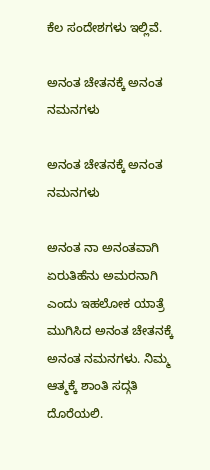ಕೆಲ ಸಂದೇಶಗಳು ಇಲ್ಲಿವೆ.

ಅನಂತ ಚೇತನಕ್ಕೆ ಅನಂತ ನಮನಗಳು

ಅನಂತ ಚೇತನಕ್ಕೆ ಅನಂತ ನಮನಗಳು

ಅನಂತ ನಾ ಅನಂತವಾಗಿ ಏರುತಿಹೆನು ಅಮರನಾಗಿ ಎಂದು ಇಹಲೋಕ ಯಾತ್ರೆ ಮುಗಿಸಿದ ಅನಂತ ಚೇತನಕ್ಕೆ ಅನಂತ ನಮನಗಳು. ನಿಮ್ಮ ಆತ್ಮಕ್ಕೆ ಶಾಂತಿ ಸದ್ಗತಿ ದೊರೆಯಲಿ.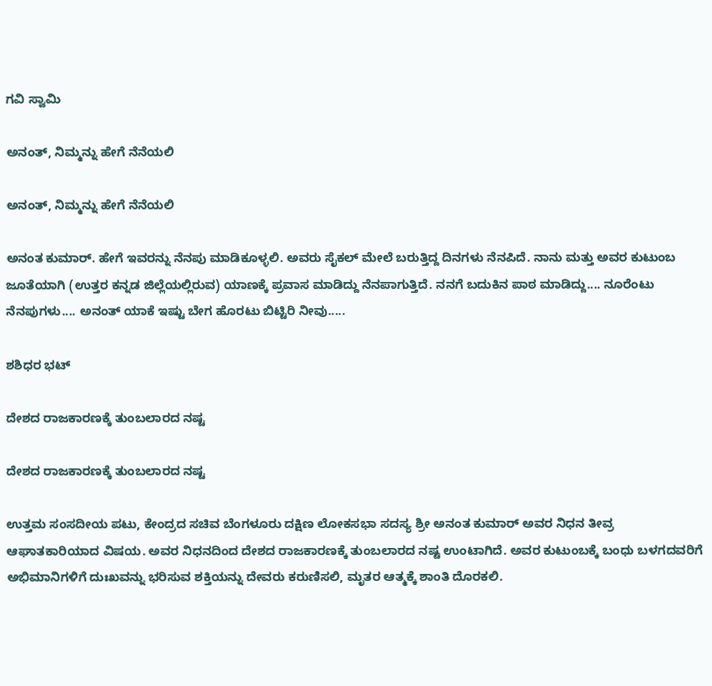ಗವಿ ಸ್ವಾಮಿ

ಅನಂತ್, ನಿಮ್ಮನ್ನು ಹೇಗೆ ನೆನೆಯಲಿ

ಅನಂತ್, ನಿಮ್ಮನ್ನು ಹೇಗೆ ನೆನೆಯಲಿ

ಅನಂತ ಕುಮಾರ್. ಹೇಗೆ ಇವರನ್ನು ನೆನಪು ಮಾಡಿಕೂಳ್ಳಲಿ. ಅವರು ಸೈಕಲ್ ಮೇಲೆ ಬರುತ್ತಿದ್ದ ದಿನಗಳು ನೆನಪಿದೆ. ನಾನು ಮತ್ತು ಅವರ ಕುಟುಂಬ ಜೂತೆಯಾಗಿ (ಉತ್ತರ ಕನ್ನಡ ಜಿಲ್ಲೆಯಲ್ಲಿರುವ) ಯಾಣಕ್ಕೆ ಪ್ರವಾಸ ಮಾಡಿದ್ದು ನೆನಪಾಗುತ್ತಿದೆ. ನನಗೆ ಬದುಕಿನ ಪಾಠ ಮಾಡಿದ್ದು.... ನೂರೆಂಟು ನೆನಪುಗಳು.... ಅನಂತ್ ಯಾಕೆ ಇಷ್ಟು ಬೇಗ ಹೊರಟು ಬಿಟ್ಟಿರಿ ನೀವು.....

ಶಶಿಧರ ಭಟ್

ದೇಶದ ರಾಜಕಾರಣಕ್ಕೆ ತುಂಬಲಾರದ ನಷ್ಟ

ದೇಶದ ರಾಜಕಾರಣಕ್ಕೆ ತುಂಬಲಾರದ ನಷ್ಟ

ಉತ್ತಮ ಸಂಸದೀಯ ಪಟು, ಕೇಂದ್ರದ ಸಚಿವ ಬೆಂಗಳೂರು ದಕ್ಷಿಣ ಲೋಕಸಭಾ ಸದಸ್ಯ ಶ್ರೀ ಅನಂತ ಕುಮಾರ್ ಅವರ ನಿಧನ ತೀವ್ರ ಆಘಾತಕಾರಿಯಾದ ವಿಷಯ. ಅವರ ನಿಧನದಿಂದ ದೇಶದ ರಾಜಕಾರಣಕ್ಕೆ ತುಂಬಲಾರದ ನಷ್ಟ ಉಂಟಾಗಿದೆ. ಅವರ ಕುಟುಂಬಕ್ಕೆ ಬಂಧು ಬಳಗದವರಿಗೆ ಅಭಿಮಾನಿಗಳಿಗೆ ದುಃಖವನ್ನು ಭರಿಸುವ ಶಕ್ತಿಯನ್ನು ದೇವರು ಕರುಣಿಸಲಿ, ಮೃತರ ಆತ್ಮಕ್ಕೆ ಶಾಂತಿ ದೊರಕಲಿ.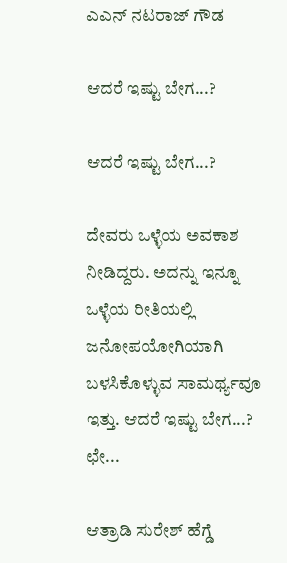ಎಎನ್ ನಟರಾಜ್ ಗೌಡ

ಆದರೆ ಇಷ್ಟು ಬೇಗ...?

ಆದರೆ ಇಷ್ಟು ಬೇಗ...?

ದೇವರು ಒಳ್ಳೆಯ ಅವಕಾಶ ನೀಡಿದ್ದರು. ಅದನ್ನು ಇನ್ನೂ ಒಳ್ಳೆಯ ರೀತಿಯಲ್ಲಿ ಜನೋಪಯೋಗಿಯಾಗಿ ಬಳಸಿಕೊಳ್ಳುವ ಸಾಮರ್ಥ್ಯವೂ ಇತ್ತು. ಆದರೆ ಇಷ್ಟು ಬೇಗ...?
ಛೇ...

ಆತ್ರಾಡಿ ಸುರೇಶ್ ಹೆಗ್ಡೆ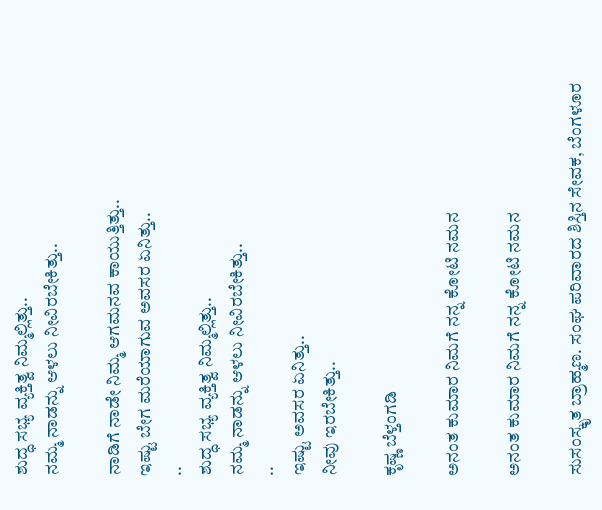ಶುದ್ಧ ಸಭ್ಯ ವ್ಯಕ್ತಿತ್ವ ನಿಮ್ಮಲ್ಲಿತ್ತು..
ನಮ್ಮ ನಾಡನ್ನು ಆಳಲು ನೀವಿರಬೇಕಿತ್ತು..

ನಾಡಿಗೆ ನಾಡೇ ನಿಮ್ಮ ಆಗಮನವ ಕಾಯುತ್ತಿತ್ತು..
ಇಷ್ಟು ಬೇಗ ಮರೆಯಾಗುವ ಅವಸರ ಏನಿತ್ತು..
..
ಶುದ್ಧ ಸಭ್ಯ ವ್ಯಕ್ತಿತ್ವ ನಿಮ್ಮಲ್ಲಿತ್ತು..
ನಮ್ಮ ನಾಡನ್ನು ಆಳಲು ನೀವಿರಬೇಕಿತ್ತು..
..
ಇಷ್ಟು ಅವಸರ ಏನಿತ್ತು..
ನೀವು ಇರಬೇಕಿತ್ತು..

ಕೃಷ್ಣ ಬೆಳ್ತಂಗಡಿ

ಅನಂತ ಕುಮಾರ ನಿಮಗೆ ನನ್ನ ಕೋಟಿ ನಮನ

ಅನಂತ ಕುಮಾರ ನಿಮಗೆ ನನ್ನ ಕೋಟಿ ನಮನ

ಸುಸಂಸ್ಕೃತ ಬ್ರಾಹ್ಮಣ. ಸಂಘ ಪರಿವಾರದ ಶಿಸ್ತಿನ ಸೇವಕ, ಬೆಂಗಳೂರ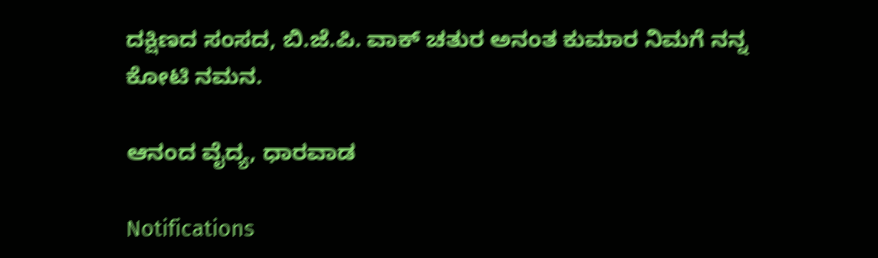ದಕ್ಷಿಣದ ಸಂಸದ, ಬಿ.ಜೆ.ಪಿ. ವಾಕ್ ಚತುರ ಅನಂತ ಕುಮಾರ ನಿಮಗೆ ನನ್ನ ಕೋಟಿ ನಮನ.

ಆನಂದ ವೈದ್ಯ, ಧಾರವಾಡ

Notifications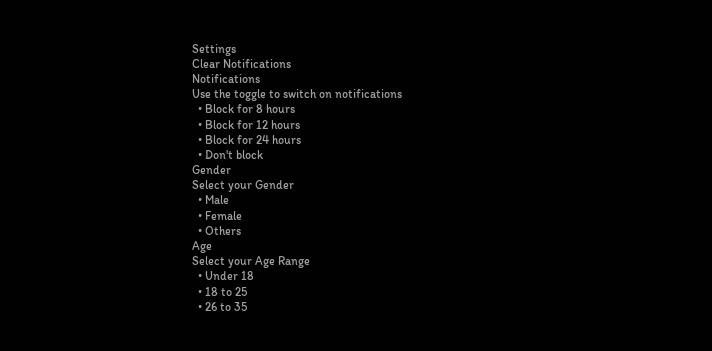Settings
Clear Notifications
Notifications
Use the toggle to switch on notifications
  • Block for 8 hours
  • Block for 12 hours
  • Block for 24 hours
  • Don't block
Gender
Select your Gender
  • Male
  • Female
  • Others
Age
Select your Age Range
  • Under 18
  • 18 to 25
  • 26 to 35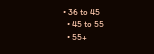• 36 to 45
  • 45 to 55
  • 55+